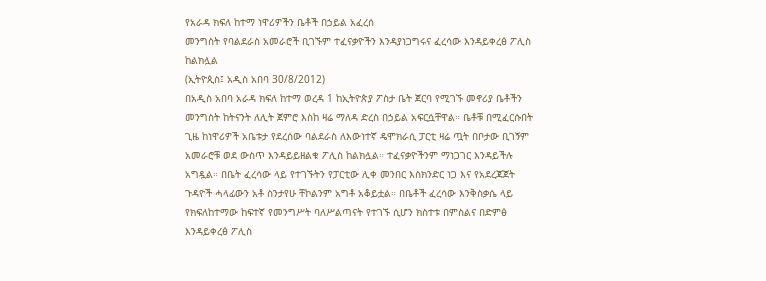የአራዳ ክፍለ ከተማ ነዋሪዎችን ቤቶች በኃይል አፈረሰ
መንግስት የባልደራስ አመራሮች ቢገኙም ተፈናቃዮችን እንዳያነጋግሩና ፈረሳው እንዳይቀረፅ ፖሊስ ከልክሏል
(ኢትዮጲስ፤ አዲስ አበባ 30/8/2012)
በአዲስ አበባ አራዳ ክፍለ ከተማ ወረዳ 1 ከኢትዮጵያ ፖስታ ቤት ጀርባ የሚገኙ መኖሪያ ቤቶችን መንግስት ከትናንት ለሊት ጀምሮ እስከ ዛሬ ማለዳ ድረስ በኃይል አፍርሷቸዋል። ቤቶቹ በሚፈርሱበት ጊዜ ከነዋሪዎች አቤቱታ የደረሰው ባልደራስ ለእውነተኛ ዴሞክራሲ ፓርቲ ዛሬ ጧት በቦታው ቢገኝም አመራሮቹ ወደ ውስጥ እንዳይይዘልቁ ፖሊስ ከልክሏል። ተፈናቃዮችንም ማነጋገር እንዳይችሉ አግዷል። በቤት ፈረሳው ላይ የተገኙትን የፓርቲው ሊቀ መንበር እስክንድር ነጋ እና የአደረጃጀት ጉዳዮች ሓላፊውን አቶ ስንታየሁ ቸኮልንም አግቶ አቆይቷል። በቤቶች ፈረሳው እንቅስቃሴ ላይ የክፍለከተማው ከፍተኛ የመንግሥት ባለሥልጣናት የተገኙ ሲሆን ክስተቱ በምስልና በድምፅ እንዳይቀረፅ ፖሊስ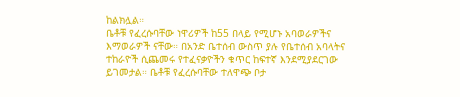ከልክሏል።
ቤቶቹ የፈረሱባቸው ነዋሪዎች ከ55 በላይ የሚሆኑ አባወራዎችና እማወራዎች ናቸው። በአንድ ቤተሰብ ውስጥ ያሉ የቤተሰብ አባላትና ተከራዮች ሲጨመሩ የተፈናቃዮችን ቁጥር ከፍተኛ እንደሚያደርገው ይገመታል። ቤቶቹ የፈረሱባቸው ተለዋጭ ቦታ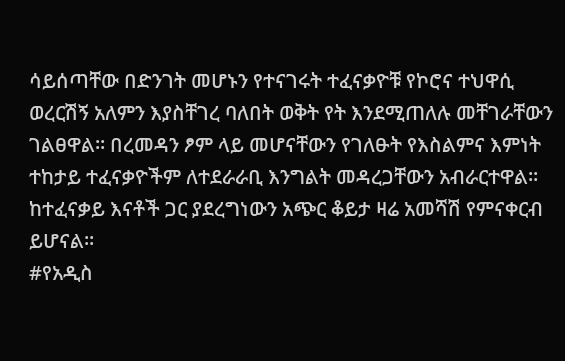ሳይሰጣቸው በድንገት መሆኑን የተናገሩት ተፈናቃዮቹ የኮሮና ተህዋሲ ወረርሽኝ አለምን እያስቸገረ ባለበት ወቅት የት እንደሚጠለሉ መቸገራቸውን ገልፀዋል። በረመዳን ፆም ላይ መሆናቸውን የገለፁት የእስልምና እምነት ተከታይ ተፈናቃዮችም ለተደራራቢ እንግልት መዳረጋቸውን አብራርተዋል። ከተፈናቃይ እናቶች ጋር ያደረግነውን አጭር ቆይታ ዛሬ አመሻሽ የምናቀርብ ይሆናል።
#የአዲስ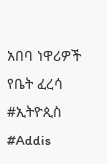አበባ ነዋሪዎች የቤት ፈረሳ #ኢትዮጲስ #Addis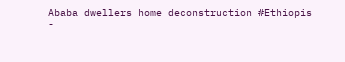Ababa dwellers home deconstruction #Ethiopis
-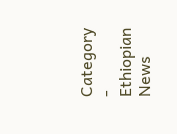Category
- Ethiopian News